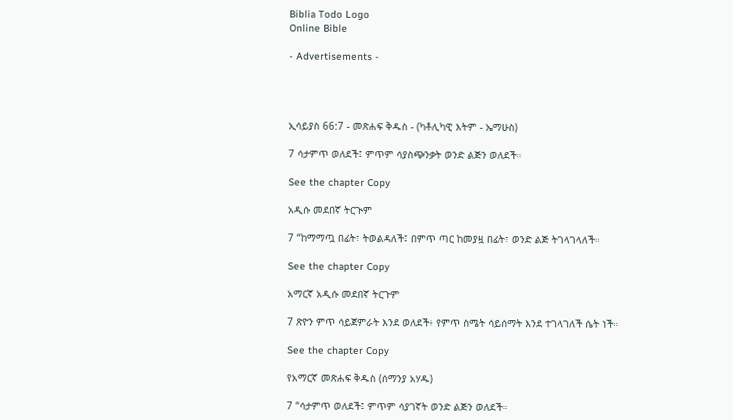Biblia Todo Logo
Online Bible

- Advertisements -




ኢሳይያስ 66:7 - መጽሐፍ ቅዱስ - (ካቶሊካዊ እትም - ኤማሁስ)

7 ሳታምጥ ወለደች፤ ምጥም ሳያስጭንቃት ወንድ ልጅን ወለደች።

See the chapter Copy

አዲሱ መደበኛ ትርጒም

7 “ከማማጧ በፊት፣ ትወልዳለች፤ በምጥ ጣር ከመያዟ በፊት፣ ወንድ ልጅ ትገላገላለች።

See the chapter Copy

አማርኛ አዲሱ መደበኛ ትርጉም

7 ጽዮን ምጥ ሳይጀምራት እንደ ወለደች፥ የምጥ ስሜት ሳይሰማት እንደ ተገላገለች ሴት ነች።

See the chapter Copy

የአማርኛ መጽሐፍ ቅዱስ (ሰማንያ አሃዱ)

7 “ሳታምጥ ወለደች፤ ምጥም ሳያገኛት ወንድ ልጅን ወለደች።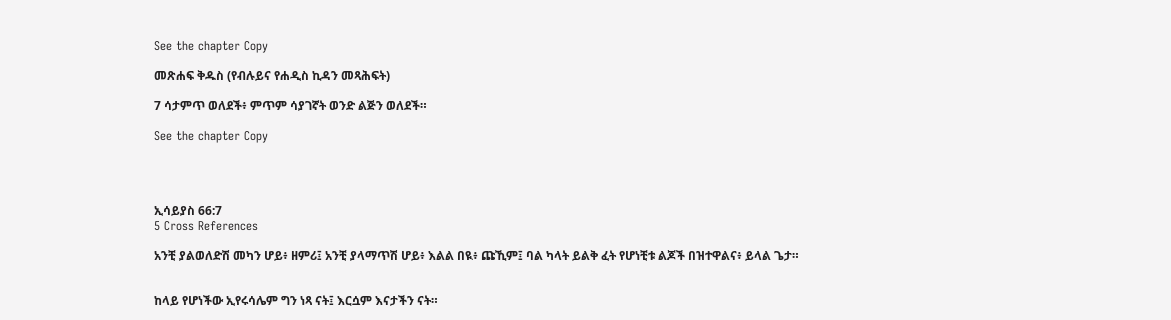See the chapter Copy

መጽሐፍ ቅዱስ (የብሉይና የሐዲስ ኪዳን መጻሕፍት)

7 ሳታምጥ ወለደች፥ ምጥም ሳያገኛት ወንድ ልጅን ወለደች።

See the chapter Copy




ኢሳይያስ 66:7
5 Cross References

አንቺ ያልወለድሽ መካን ሆይ፥ ዘምሪ፤ አንቺ ያላማጥሽ ሆይ፥ እልል በዪ፥ ጩኺም፤ ባል ካላት ይልቅ ፈት የሆነቺቱ ልጆች በዝተዋልና፥ ይላል ጌታ።


ከላይ የሆነችው ኢየሩሳሌም ግን ነጻ ናት፤ እርሷም እናታችን ናት።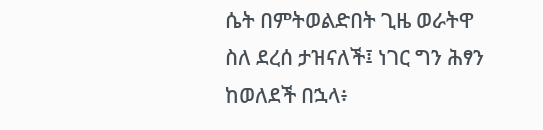ሴት በምትወልድበት ጊዜ ወራትዋ ስለ ደረሰ ታዝናለች፤ ነገር ግን ሕፃን ከወለደች በኋላ፥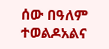ሰው በዓለም ተወልዶአልና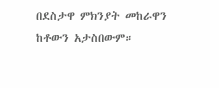በደስታዋ ምክንያት መከራዋን ከቶውን አታስበውም።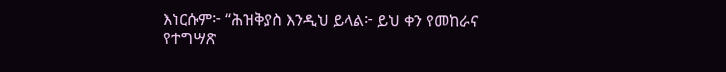እነርሱም፦ “ሕዝቅያስ እንዲህ ይላል፦ ይህ ቀን የመከራና የተግሣጽ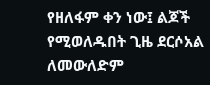የዘለፋም ቀን ነው፤ ልጆች የሚወለዱበት ጊዜ ደርሶአል ለመውለድም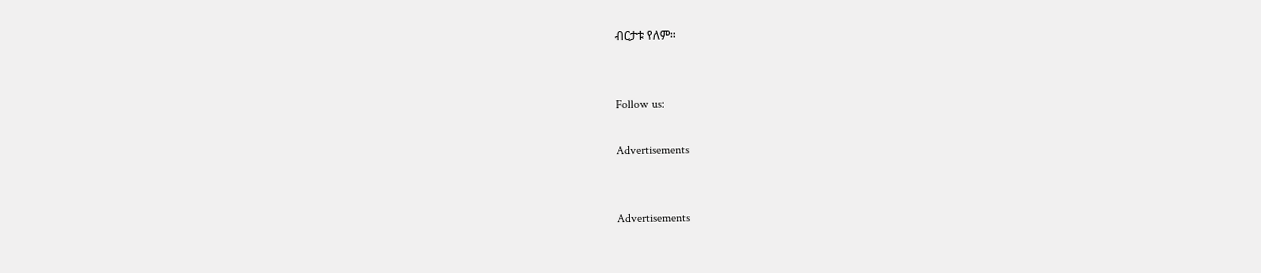ብርታቱ የለም።


Follow us:

Advertisements


Advertisements